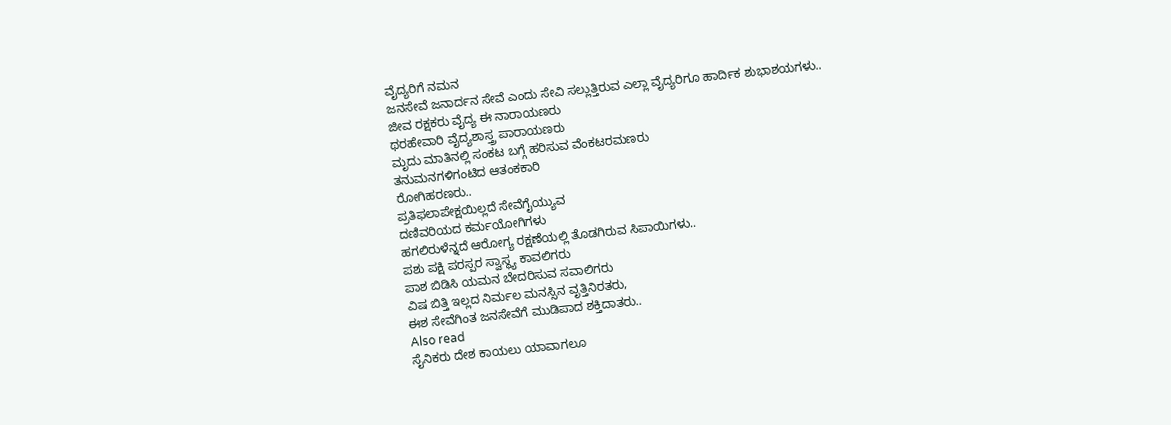ವೈದ್ಯರಿಗೆ ನಮನ
ಜನಸೇವೆ ಜನಾರ್ದನ ಸೇವೆ ಎಂದು ಸೇವಿ ಸಲ್ಲುತ್ತಿರುವ ಎಲ್ಲಾ ವೈದ್ಯರಿಗೂ ಹಾರ್ದಿಕ ಶುಭಾಶಯಗಳು..
ಜೀವ ರಕ್ಷಕರು ವೈದ್ಯ ಈ ನಾರಾಯಣರು
ಥರಹೇವಾರಿ ವೈದ್ಯಶಾಸ್ತ್ರ ಪಾರಾಯಣರು
ಮೃದು ಮಾತಿನಲ್ಲಿ ಸಂಕಟ ಬಗ್ಗೆ ಹರಿಸುವ ವೆಂಕಟರಮಣರು
ತನುಮನಗಳಿಗಂಟಿದ ಆತಂಕಕಾರಿ
ರೋಗಿಹರಣರು..
ಪ್ರತಿಫಲಾಪೇಕ್ಷಯಿಲ್ಲದೆ ಸೇವೆಗೈಯ್ಯುವ
ದಣಿವರಿಯದ ಕರ್ಮಯೋಗಿಗಳು
ಹಗಲಿರುಳೆನ್ನದೆ ಆರೋಗ್ಯ ರಕ್ಷಣೆಯಲ್ಲಿ ತೊಡಗಿರುವ ಸಿಪಾಯಿಗಳು..
ಪಶು ಪಕ್ಷಿ ಪರಸ್ಪರ ಸ್ವಾಸ್ಥ್ಯ ಕಾವಲಿಗರು
ಪಾಶ ಬಿಡಿಸಿ ಯಮನ ಬೇದರಿಸುವ ಸವಾಲಿಗರು
ವಿಷ ಬಿತ್ತಿ ಇಲ್ಲದ ನಿರ್ಮಲ ಮನಸ್ಸಿನ ವೃತ್ತಿನಿರತರು,
ಈಶ ಸೇವೆಗಿಂತ ಜನಸೇವೆಗೆ ಮುಡಿಪಾದ ಶಕ್ತಿದಾತರು..
Also read
ಸೈನಿಕರು ದೇಶ ಕಾಯಲು ಯಾವಾಗಲೂ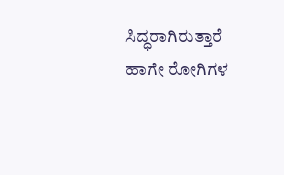ಸಿದ್ಧರಾಗಿರುತ್ತಾರೆ ಹಾಗೇ ರೋಗಿಗಳ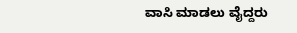ವಾಸಿ ಮಾಡಲು ವೈದ್ದರು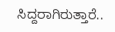ಸಿದ್ದರಾಗಿರುತ್ತಾರೆ..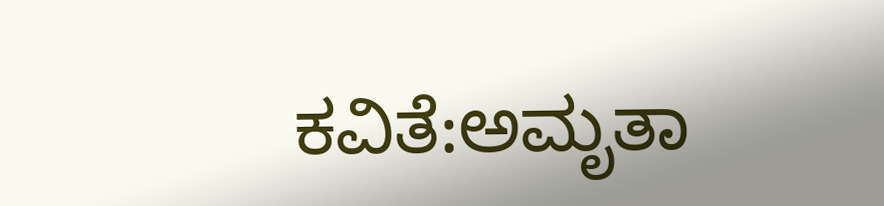ಕವಿತೆ:ಅಮೃತಾ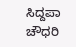ಸಿದ್ದಪಾ ಚೌಧರಿ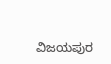ವಿಜಯಪುರ